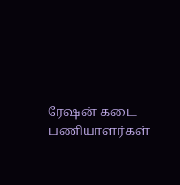ரேஷன் கடை பணியாளர்கள்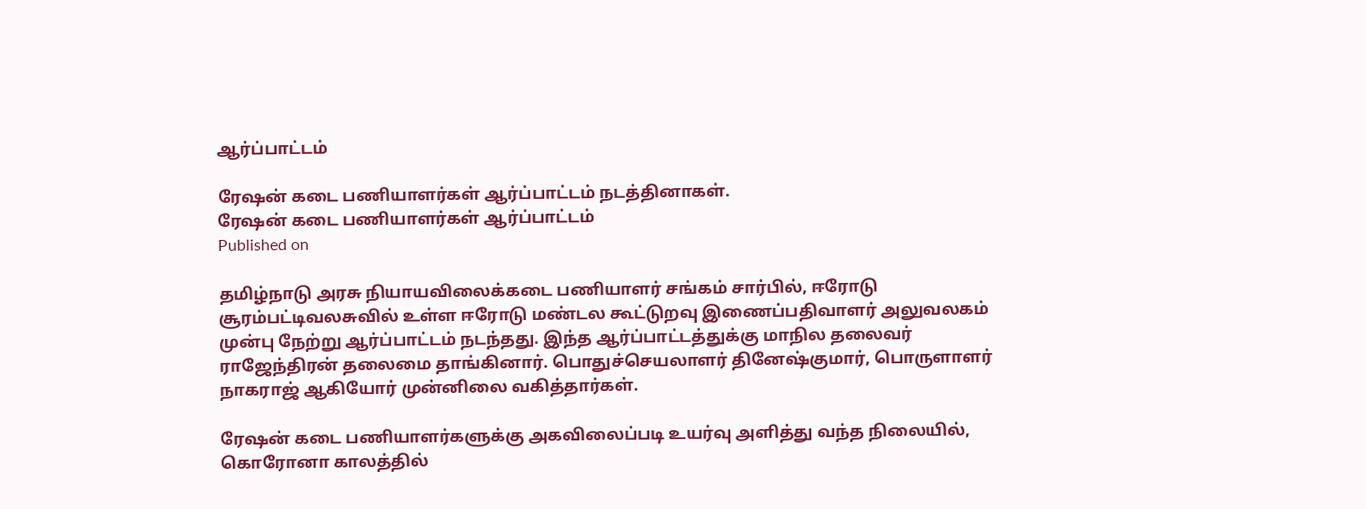ஆர்ப்பாட்டம்

ரேஷன் கடை பணியாளர்கள் ஆர்ப்பாட்டம் நடத்தினாகள்.
ரேஷன் கடை பணியாளர்கள் ஆர்ப்பாட்டம்
Published on

தமிழ்நாடு அரசு நியாயவிலைக்கடை பணியாளர் சங்கம் சார்பில், ஈரோடு சூரம்பட்டிவலசுவில் உள்ள ஈரோடு மண்டல கூட்டுறவு இணைப்பதிவாளர் அலுவலகம் முன்பு நேற்று ஆர்ப்பாட்டம் நடந்தது. இந்த ஆர்ப்பாட்டத்துக்கு மாநில தலைவர் ராஜேந்திரன் தலைமை தாங்கினார். பொதுச்செயலாளர் தினேஷ்குமார், பொருளாளர் நாகராஜ் ஆகியோர் முன்னிலை வகித்தார்கள்.

ரேஷன் கடை பணியாளர்களுக்கு அகவிலைப்படி உயர்வு அளித்து வந்த நிலையில், கொரோனா காலத்தில்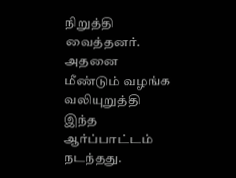நிறுத்தி வைத்தனர். அதனை மீண்டும் வழங்க வலியுறுத்தி இந்த ஆர்ப்பாட்டம் நடந்தது.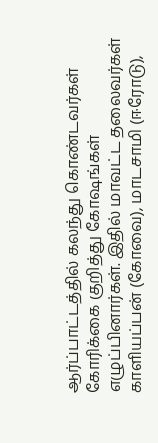ஆர்ப்பாட்டத்தில் கலந்து கொண்டவர்கள் கோரிக்கை குறித்து கோஷங்கள் எழுப்பினார்கள். இதில் மாவட்ட தலைவர்கள் காளியப்பன் (கோவை), மாடசாமி (ஈரோடு),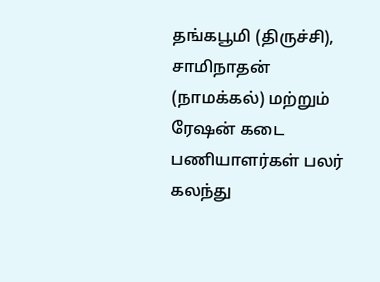தங்கபூமி (திருச்சி), சாமிநாதன் (நாமக்கல்) மற்றும் ரேஷன் கடை பணியாளர்கள் பலர் கலந்து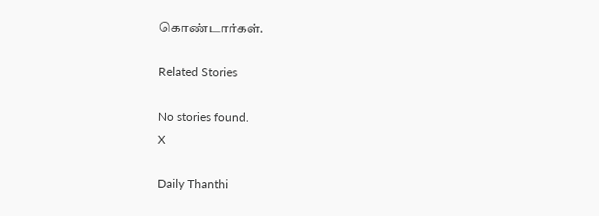கொண்டார்கள்.

Related Stories

No stories found.
X

Daily Thanthi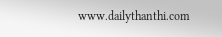www.dailythanthi.com